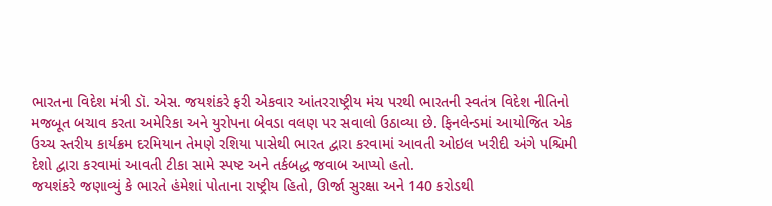ભારતના વિદેશ મંત્રી ડૉ. એસ. જયશંકરે ફરી એકવાર આંતરરાષ્ટ્રીય મંચ પરથી ભારતની સ્વતંત્ર વિદેશ નીતિનો મજબૂત બચાવ કરતા અમેરિકા અને યુરોપના બેવડા વલણ પર સવાલો ઉઠાવ્યા છે. ફિનલેન્ડમાં આયોજિત એક ઉચ્ચ સ્તરીય કાર્યક્રમ દરમિયાન તેમણે રશિયા પાસેથી ભારત દ્વારા કરવામાં આવતી ઓઇલ ખરીદી અંગે પશ્ચિમી દેશો દ્વારા કરવામાં આવતી ટીકા સામે સ્પષ્ટ અને તર્કબદ્ધ જવાબ આપ્યો હતો.
જયશંકરે જણાવ્યું કે ભારતે હંમેશાં પોતાના રાષ્ટ્રીય હિતો, ઊર્જા સુરક્ષા અને 140 કરોડથી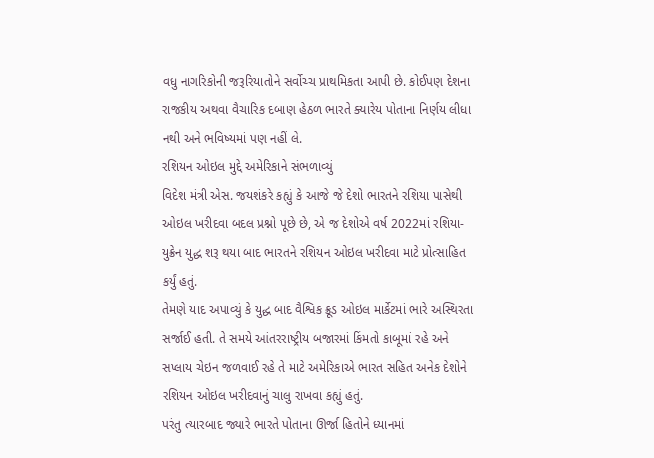વધુ નાગરિકોની જરૂરિયાતોને સર્વોચ્ચ પ્રાથમિકતા આપી છે. કોઈપણ દેશના રાજકીય અથવા વૈચારિક દબાણ હેઠળ ભારતે ક્યારેય પોતાના નિર્ણય લીધા નથી અને ભવિષ્યમાં પણ નહીં લે.
રશિયન ઓઇલ મુદ્દે અમેરિકાને સંભળાવ્યું
વિદેશ મંત્રી એસ. જયશંકરે કહ્યું કે આજે જે દેશો ભારતને રશિયા પાસેથી ઓઇલ ખરીદવા બદલ પ્રશ્નો પૂછે છે, એ જ દેશોએ વર્ષ 2022માં રશિયા-યુક્રેન યુદ્ધ શરૂ થયા બાદ ભારતને રશિયન ઓઇલ ખરીદવા માટે પ્રોત્સાહિત કર્યું હતું.
તેમણે યાદ અપાવ્યું કે યુદ્ધ બાદ વૈશ્વિક ક્રૂડ ઓઇલ માર્કેટમાં ભારે અસ્થિરતા સર્જાઈ હતી. તે સમયે આંતરરાષ્ટ્રીય બજારમાં કિંમતો કાબૂમાં રહે અને સપ્લાય ચેઇન જળવાઈ રહે તે માટે અમેરિકાએ ભારત સહિત અનેક દેશોને રશિયન ઓઇલ ખરીદવાનું ચાલુ રાખવા કહ્યું હતું.
પરંતુ ત્યારબાદ જ્યારે ભારતે પોતાના ઊર્જા હિતોને ધ્યાનમાં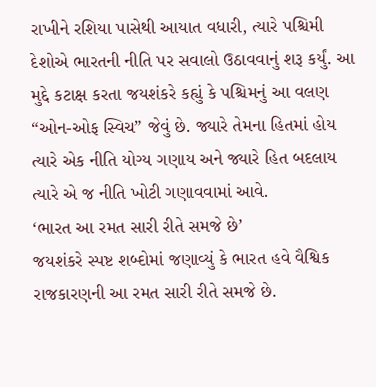રાખીને રશિયા પાસેથી આયાત વધારી, ત્યારે પશ્ચિમી દેશોએ ભારતની નીતિ પર સવાલો ઉઠાવવાનું શરૂ કર્યું. આ મુદ્દે કટાક્ષ કરતા જયશંકરે કહ્યું કે પશ્ચિમનું આ વલણ “ઓન-ઓફ સ્વિચ” જેવું છે. જ્યારે તેમના હિતમાં હોય ત્યારે એક નીતિ યોગ્ય ગણાય અને જ્યારે હિત બદલાય ત્યારે એ જ નીતિ ખોટી ગણાવવામાં આવે.
‘ભારત આ રમત સારી રીતે સમજે છે’
જયશંકરે સ્પષ્ટ શબ્દોમાં જણાવ્યું કે ભારત હવે વૈશ્વિક રાજકારણની આ રમત સારી રીતે સમજે છે.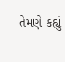તેમણે કહ્યું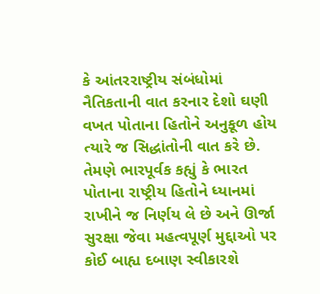કે આંતરરાષ્ટ્રીય સંબંધોમાં નૈતિકતાની વાત કરનાર દેશો ઘણી વખત પોતાના હિતોને અનુકૂળ હોય ત્યારે જ સિદ્ધાંતોની વાત કરે છે.
તેમણે ભારપૂર્વક કહ્યું કે ભારત પોતાના રાષ્ટ્રીય હિતોને ધ્યાનમાં રાખીને જ નિર્ણય લે છે અને ઊર્જા સુરક્ષા જેવા મહત્વપૂર્ણ મુદ્દાઓ પર કોઈ બાહ્ય દબાણ સ્વીકારશે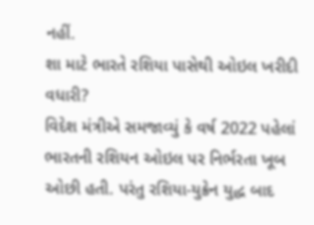નહીં.
શા માટે ભારતે રશિયા પાસેથી ઓઇલ ખરીદી વધારી?
વિદેશ મંત્રીએ સમજાવ્યું કે વર્ષ 2022 પહેલાં ભારતની રશિયન ઓઇલ પર નિર્ભરતા ખૂબ ઓછી હતી. પરંતુ રશિયા-યુક્રેન યુદ્ધ બાદ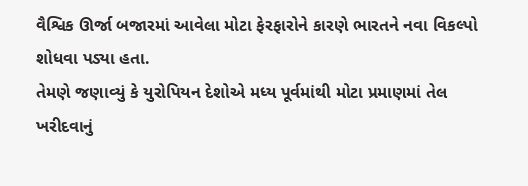વૈશ્વિક ઊર્જા બજારમાં આવેલા મોટા ફેરફારોને કારણે ભારતને નવા વિકલ્પો શોધવા પડ્યા હતા.
તેમણે જણાવ્યું કે યુરોપિયન દેશોએ મધ્ય પૂર્વમાંથી મોટા પ્રમાણમાં તેલ ખરીદવાનું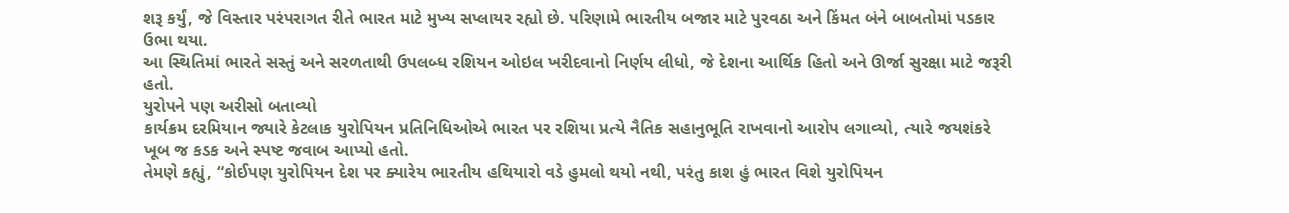શરૂ કર્યું, જે વિસ્તાર પરંપરાગત રીતે ભારત માટે મુખ્ય સપ્લાયર રહ્યો છે. પરિણામે ભારતીય બજાર માટે પુરવઠા અને કિંમત બંને બાબતોમાં પડકાર ઉભા થયા.
આ સ્થિતિમાં ભારતે સસ્તું અને સરળતાથી ઉપલબ્ધ રશિયન ઓઇલ ખરીદવાનો નિર્ણય લીધો, જે દેશના આર્થિક હિતો અને ઊર્જા સુરક્ષા માટે જરૂરી હતો.
યુરોપને પણ અરીસો બતાવ્યો
કાર્યક્રમ દરમિયાન જ્યારે કેટલાક યુરોપિયન પ્રતિનિધિઓએ ભારત પર રશિયા પ્રત્યે નૈતિક સહાનુભૂતિ રાખવાનો આરોપ લગાવ્યો, ત્યારે જયશંકરે ખૂબ જ કડક અને સ્પષ્ટ જવાબ આપ્યો હતો.
તેમણે કહ્યું, “કોઈપણ યુરોપિયન દેશ પર ક્યારેય ભારતીય હથિયારો વડે હુમલો થયો નથી, પરંતુ કાશ હું ભારત વિશે યુરોપિયન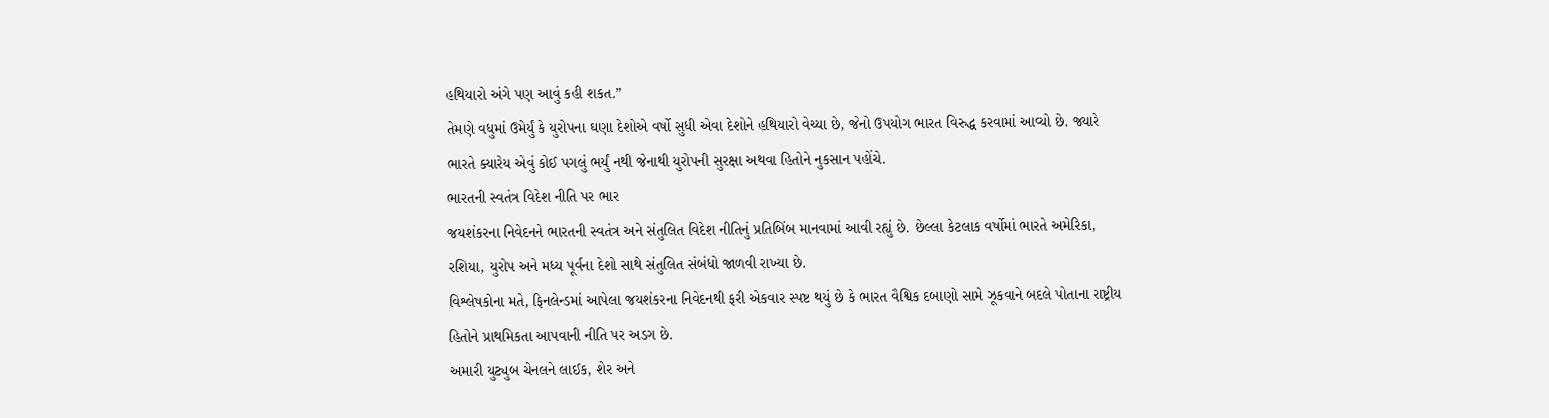હથિયારો અંગે પણ આવું કહી શકત.”
તેમણે વધુમાં ઉમેર્યું કે યુરોપના ઘણા દેશોએ વર્ષો સુધી એવા દેશોને હથિયારો વેચ્યા છે, જેનો ઉપયોગ ભારત વિરુદ્ધ કરવામાં આવ્યો છે. જ્યારે ભારતે ક્યારેય એવું કોઈ પગલું ભર્યું નથી જેનાથી યુરોપની સુરક્ષા અથવા હિતોને નુકસાન પહોંચે.
ભારતની સ્વતંત્ર વિદેશ નીતિ પર ભાર
જયશંકરના નિવેદનને ભારતની સ્વતંત્ર અને સંતુલિત વિદેશ નીતિનું પ્રતિબિંબ માનવામાં આવી રહ્યું છે. છેલ્લા કેટલાક વર્ષોમાં ભારતે અમેરિકા, રશિયા, યુરોપ અને મધ્ય પૂર્વના દેશો સાથે સંતુલિત સંબંધો જાળવી રાખ્યા છે.
વિશ્લેષકોના મતે, ફિનલેન્ડમાં આપેલા જયશંકરના નિવેદનથી ફરી એકવાર સ્પષ્ટ થયું છે કે ભારત વૈશ્વિક દબાણો સામે ઝૂકવાને બદલે પોતાના રાષ્ટ્રીય હિતોને પ્રાથમિકતા આપવાની નીતિ પર અડગ છે.
અમારી યુટ્યુબ ચેનલને લાઈક, શેર અને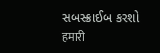સબસ્ક્રાઈબ કરશો
हमारी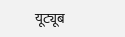यूट्यूब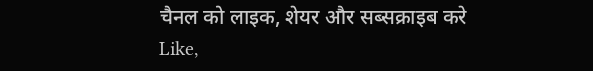चैनल को लाइक, शेयर और सब्सक्राइब करे
Like,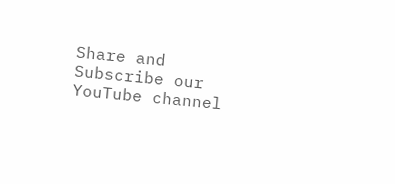Share and Subscribe our YouTube channel